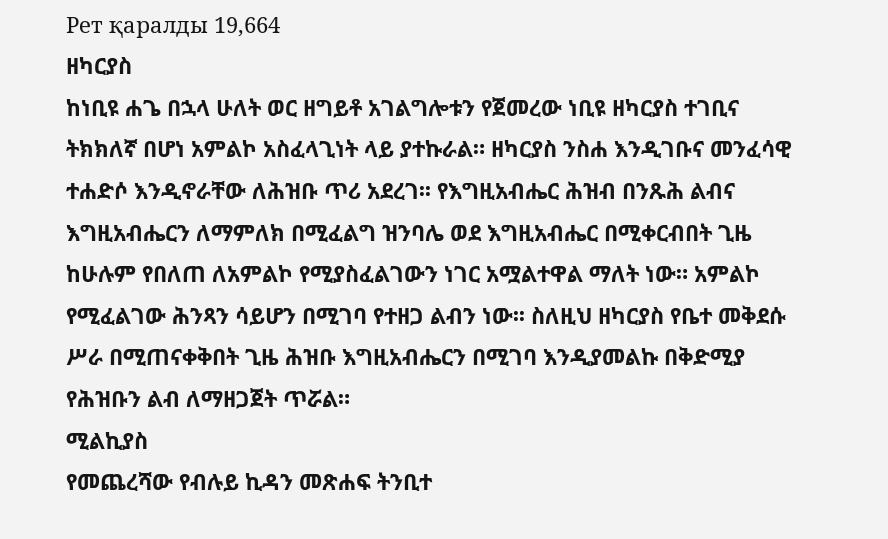Рет қаралды 19,664
ዘካርያስ
ከነቢዩ ሐጌ በኋላ ሁለት ወር ዘግይቶ አገልግሎቱን የጀመረው ነቢዩ ዘካርያስ ተገቢና ትክክለኛ በሆነ አምልኮ አስፈላጊነት ላይ ያተኩራል። ዘካርያስ ንስሐ እንዲገቡና መንፈሳዊ ተሐድሶ እንዲኖራቸው ለሕዝቡ ጥሪ አደረገ፡፡ የእግዚአብሔር ሕዝብ በንጹሕ ልብና እግዚአብሔርን ለማምለክ በሚፈልግ ዝንባሌ ወደ እግዚአብሔር በሚቀርብበት ጊዜ ከሁሉም የበለጠ ለአምልኮ የሚያስፈልገውን ነገር አሟልተዋል ማለት ነው። አምልኮ የሚፈልገው ሕንጻን ሳይሆን በሚገባ የተዘጋ ልብን ነው፡፡ ስለዚህ ዘካርያስ የቤተ መቅደሱ ሥራ በሚጠናቀቅበት ጊዜ ሕዝቡ እግዚአብሔርን በሚገባ እንዲያመልኩ በቅድሚያ የሕዝቡን ልብ ለማዘጋጀት ጥሯል።
ሚልኪያስ
የመጨረሻው የብሉይ ኪዳን መጽሐፍ ትንቢተ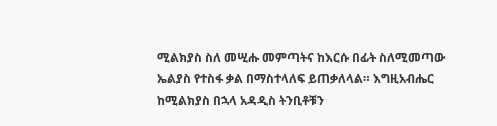ሚልክያስ ስለ መሢሑ መምጣትና ከእርሱ በፊት ስለሚመጣው ኤልያስ የተስፋ ቃል በማስተላለፍ ይጠቃለላል። እግዚአብሔር ከሚልክያስ በኋላ አዳዲስ ትንቢቶቹን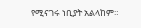የሚናገሩ ነቢያት አልላከም።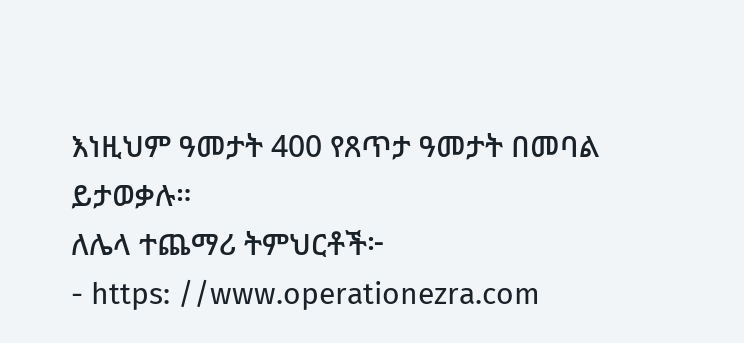እነዚህም ዓመታት 400 የጸጥታ ዓመታት በመባል ይታወቃሉ።
ለሌላ ተጨማሪ ትምህርቶች፦
- https: //www.operationezra.com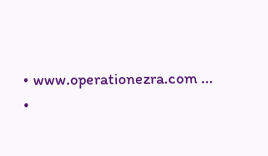• www.operationezra.com ...
•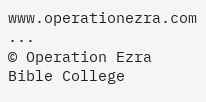www.operationezra.com ...
© Operation Ezra Bible College